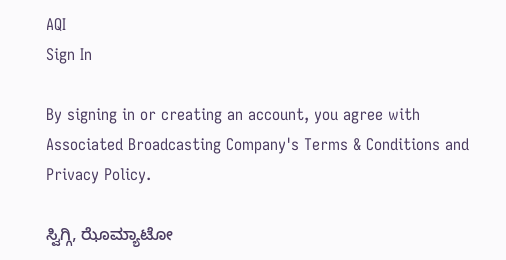AQI
Sign In

By signing in or creating an account, you agree with Associated Broadcasting Company's Terms & Conditions and Privacy Policy.

ಸ್ವಿಗ್ಗಿ, ಝೊಮ್ಯಾಟೋ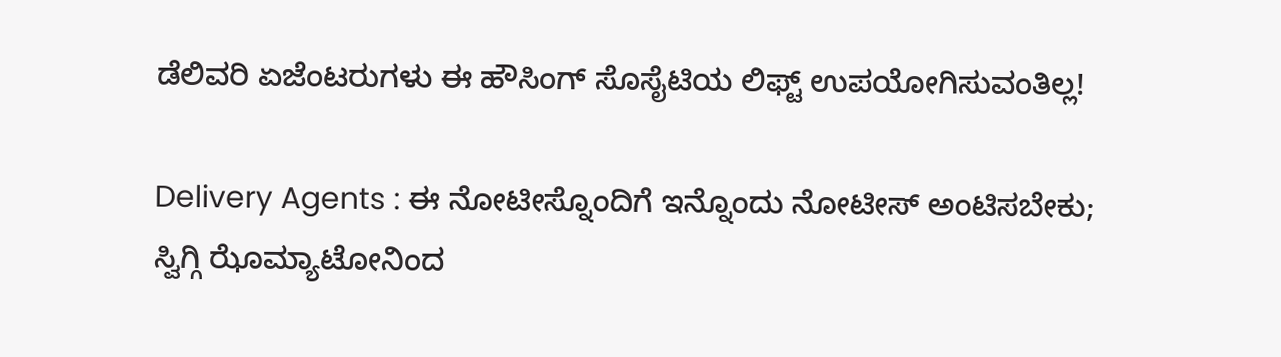ಡೆಲಿವರಿ ಏಜೆಂಟರುಗಳು ಈ ಹೌಸಿಂಗ್ ಸೊಸೈಟಿಯ ಲಿಫ್ಟ್ ಉಪಯೋಗಿಸುವಂತಿಲ್ಲ!

Delivery Agents : ಈ ನೋಟೀಸ್ನೊಂದಿಗೆ ಇನ್ನೊಂದು ನೋಟೀಸ್ ಅಂಟಿಸಬೇಕು; ಸ್ವಿಗ್ಗಿ ಝೊಮ್ಯಾಟೋನಿಂದ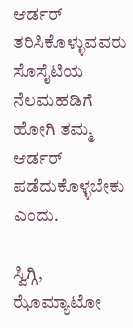ಆರ್ಡರ್ ತರಿಸಿಕೊಳ್ಳುವವರು ಸೊಸೈಟಿಯ ನೆಲಮಹಡಿಗೆ ಹೋಗಿ ತಮ್ಮ ಆರ್ಡರ್ ಪಡೆದುಕೊಳ್ಳಬೇಕು ಎಂದು.

ಸ್ವಿಗ್ಗಿ, ಝೊಮ್ಯಾಟೋ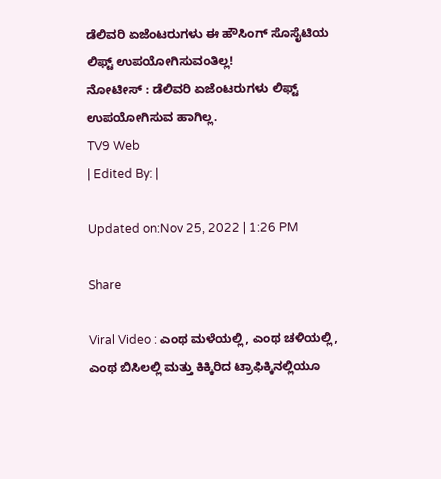ಡೆಲಿವರಿ ಏಜೆಂಟರುಗಳು ಈ ಹೌಸಿಂಗ್ ಸೊಸೈಟಿಯ ಲಿಫ್ಟ್ ಉಪಯೋಗಿಸುವಂತಿಲ್ಲ!
ನೋಟೀಸ್ : ಡೆಲಿವರಿ ಏಜೆಂಟರುಗಳು ಲಿಫ್ಟ್ ಉಪಯೋಗಿಸುವ ಹಾಗಿಲ್ಲ.
TV9 Web
| Edited By: |

Updated on:Nov 25, 2022 | 1:26 PM

Share

Viral Video : ಎಂಥ ಮಳೆಯಲ್ಲಿ, ಎಂಥ ಚಳಿಯಲ್ಲಿ, ಎಂಥ ಬಿಸಿಲಲ್ಲಿ ಮತ್ತು ಕಿಕ್ಕಿರಿದ ಟ್ರಾಫಿಕ್ಕಿನಲ್ಲಿಯೂ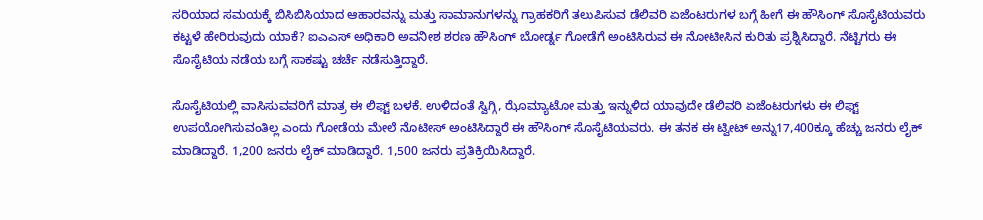ಸರಿಯಾದ ಸಮಯಕ್ಕೆ ಬಿಸಿಬಿಸಿಯಾದ ಆಹಾರವನ್ನು ಮತ್ತು ಸಾಮಾನುಗಳನ್ನು ಗ್ರಾಹಕರಿಗೆ ತಲುಪಿಸುವ ಡೆಲಿವರಿ ಏಜೆಂಟರುಗಳ ಬಗ್ಗೆ ಹೀಗೆ ಈ ಹೌಸಿಂಗ್ ಸೊಸೈಟಿಯವರು ಕಟ್ಟಳೆ ಹೇರಿರುವುದು ಯಾಕೆ? ಐಎಎಸ್ ಅಧಿಕಾರಿ ಅವನೀಶ ಶರಣ ಹೌಸಿಂಗ್ ಬೋರ್ಡ್ನ ಗೋಡೆಗೆ ಅಂಟಿಸಿರುವ ಈ ನೋಟೀಸಿನ ಕುರಿತು ಪ್ರಶ್ನಿಸಿದ್ದಾರೆ. ನೆಟ್ಟಿಗರು ಈ ಸೊಸೈಟಿಯ ನಡೆಯ ಬಗ್ಗೆ ಸಾಕಷ್ಟು ಚರ್ಚೆ ನಡೆಸುತ್ತಿದ್ದಾರೆ.

ಸೊಸೈಟಿಯಲ್ಲಿ ವಾಸಿಸುವವರಿಗೆ ಮಾತ್ರ ಈ ಲಿಫ್ಟ್ ಬಳಕೆ. ಉಳಿದಂತೆ ಸ್ವಿಗ್ಗಿ, ಝೊಮ್ಯಾಟೋ ಮತ್ತು ಇನ್ನುಳಿದ ಯಾವುದೇ ಡೆಲಿವರಿ ಏಜೆಂಟರುಗಳು ಈ ಲಿಫ್ಟ್ ಉಪಯೋಗಿಸುವಂತಿಲ್ಲ ಎಂದು ಗೋಡೆಯ ಮೇಲೆ ನೊಟೀಸ್ ಅಂಟಿಸಿದ್ದಾರೆ ಈ ಹೌಸಿಂಗ್ ಸೊಸೈಟಿಯವರು. ಈ ತನಕ ಈ ಟ್ವೀಟ್ ಅನ್ನು17,400ಕ್ಕೂ ಹೆಚ್ಚು ಜನರು ಲೈಕ್ ಮಾಡಿದ್ದಾರೆ. 1,200 ಜನರು ಲೈಕ್ ಮಾಡಿದ್ದಾರೆ. 1,500 ಜನರು ಪ್ರತಿಕ್ರಿಯಿಸಿದ್ದಾರೆ.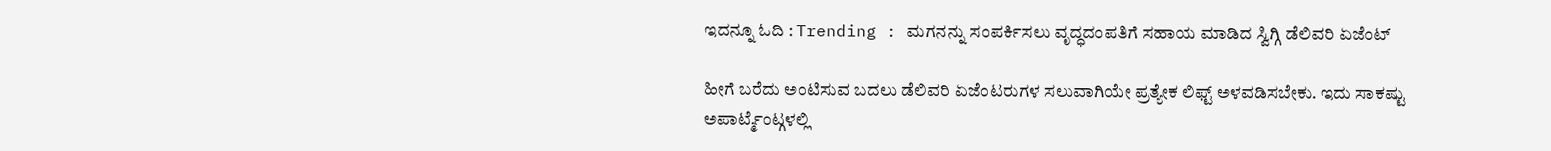ಇದನ್ನೂ ಓದಿ : Trending : ಮಗನನ್ನು ಸಂಪರ್ಕಿಸಲು ವೃದ್ಧದಂಪತಿಗೆ ಸಹಾಯ ಮಾಡಿದ ಸ್ವಿಗ್ಗಿ ಡೆಲಿವರಿ ಏಜೆಂಟ್

ಹೀಗೆ ಬರೆದು ಅಂಟಿಸುವ ಬದಲು ಡೆಲಿವರಿ ಏಜೆಂಟರುಗಳ ಸಲುವಾಗಿಯೇ ಪ್ರತ್ಯೇಕ ಲಿಫ್ಟ್ ಅಳವಡಿಸಬೇಕು. ಇದು ಸಾಕಷ್ಟು ಅಪಾರ್ಟ್ಮೆಂಟ್ಗಳಲ್ಲಿ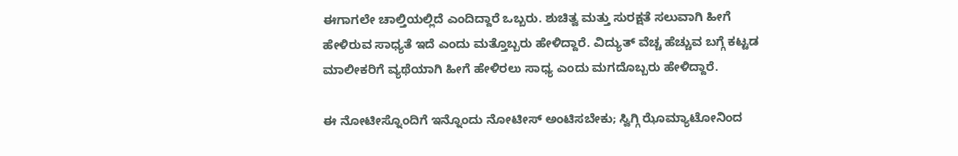ಈಗಾಗಲೇ ಚಾಲ್ತಿಯಲ್ಲಿದೆ ಎಂದಿದ್ದಾರೆ ಒಬ್ಬರು. ಶುಚಿತ್ವ ಮತ್ತು ಸುರಕ್ಷತೆ ಸಲುವಾಗಿ ಹೀಗೆ ಹೇಳಿರುವ ಸಾಧ್ಯತೆ ಇದೆ ಎಂದು ಮತ್ತೊಬ್ಬರು ಹೇಳಿದ್ದಾರೆ. ವಿದ್ಯುತ್ ವೆಚ್ಚ ಹೆಚ್ಚುವ ಬಗ್ಗೆ ಕಟ್ಟಡ ಮಾಲೀಕರಿಗೆ ವ್ಯಥೆಯಾಗಿ ಹೀಗೆ ಹೇಳಿರಲು ಸಾಧ್ಯ ಎಂದು ಮಗದೊಬ್ಬರು ಹೇಳಿದ್ದಾರೆ.

ಈ ನೋಟೀಸ್ನೊಂದಿಗೆ ಇನ್ನೊಂದು ನೋಟೀಸ್ ಅಂಟಿಸಬೇಕು; ಸ್ವಿಗ್ಗಿ ಝೊಮ್ಯಾಟೋನಿಂದ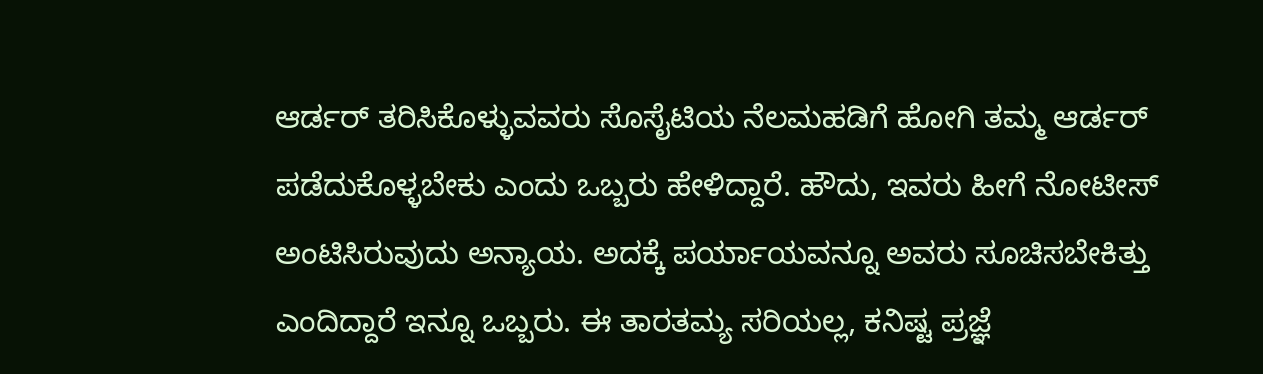ಆರ್ಡರ್ ತರಿಸಿಕೊಳ್ಳುವವರು ಸೊಸೈಟಿಯ ನೆಲಮಹಡಿಗೆ ಹೋಗಿ ತಮ್ಮ ಆರ್ಡರ್ ಪಡೆದುಕೊಳ್ಳಬೇಕು ಎಂದು ಒಬ್ಬರು ಹೇಳಿದ್ದಾರೆ. ಹೌದು, ಇವರು ಹೀಗೆ ನೋಟೀಸ್ ಅಂಟಿಸಿರುವುದು ಅನ್ಯಾಯ. ಅದಕ್ಕೆ ಪರ್ಯಾಯವನ್ನೂ ಅವರು ಸೂಚಿಸಬೇಕಿತ್ತು ಎಂದಿದ್ದಾರೆ ಇನ್ನೂ ಒಬ್ಬರು. ಈ ತಾರತಮ್ಯ ಸರಿಯಲ್ಲ, ಕನಿಷ್ಟ ಪ್ರಜ್ಞೆ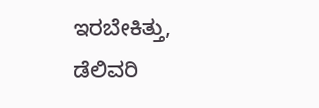ಇರಬೇಕಿತ್ತು, ಡೆಲಿವರಿ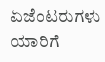ಏಜೆಂಟರುಗಳು ಯಾರಿಗೆ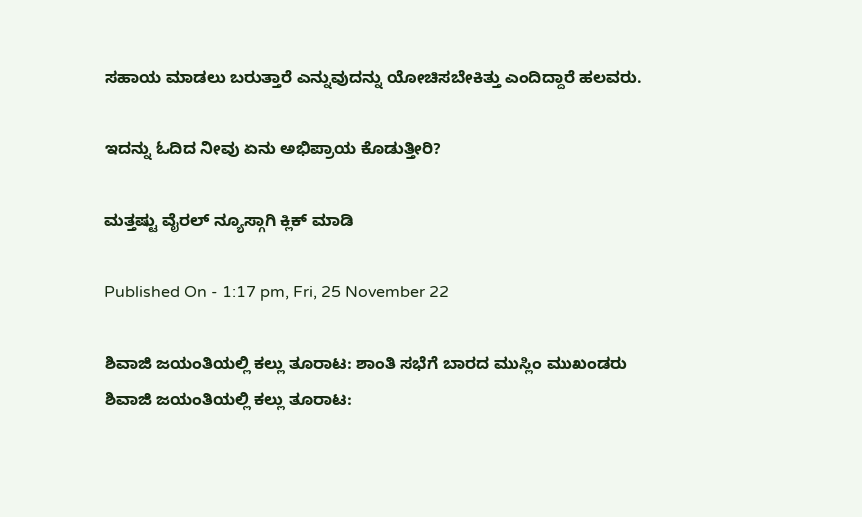ಸಹಾಯ ಮಾಡಲು ಬರುತ್ತಾರೆ ಎನ್ನುವುದನ್ನು ಯೋಚಿಸಬೇಕಿತ್ತು ಎಂದಿದ್ದಾರೆ ಹಲವರು.

ಇದನ್ನು ಓದಿದ ನೀವು ಏನು ಅಭಿಪ್ರಾಯ ಕೊಡುತ್ತೀರಿ?

ಮತ್ತಷ್ಟು ವೈರಲ್ ನ್ಯೂಸ್ಗಾಗಿ ಕ್ಲಿಕ್ ಮಾಡಿ

Published On - 1:17 pm, Fri, 25 November 22

ಶಿವಾಜಿ ಜಯಂತಿಯಲ್ಲಿ ಕಲ್ಲು ತೂರಾಟ: ಶಾಂತಿ ಸಭೆಗೆ ಬಾರದ ಮುಸ್ಲಿಂ ಮುಖಂಡರು
ಶಿವಾಜಿ ಜಯಂತಿಯಲ್ಲಿ ಕಲ್ಲು ತೂರಾಟ: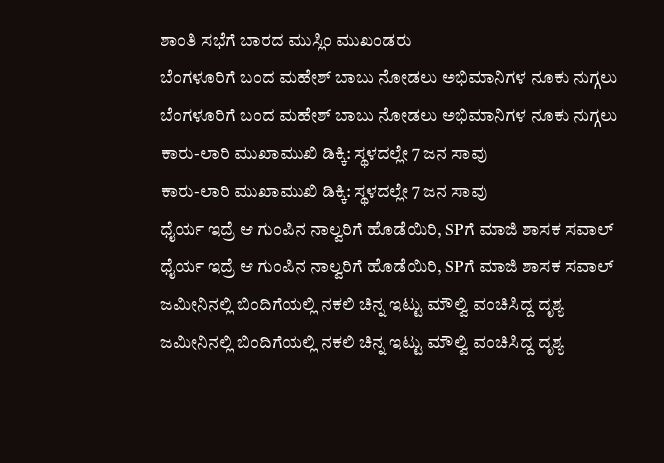ಶಾಂತಿ ಸಭೆಗೆ ಬಾರದ ಮುಸ್ಲಿಂ ಮುಖಂಡರು
ಬೆಂಗಳೂರಿಗೆ ಬಂದ ಮಹೇಶ್ ಬಾಬು ನೋಡಲು ಅಭಿಮಾನಿಗಳ ನೂಕು ನುಗ್ಗಲು
ಬೆಂಗಳೂರಿಗೆ ಬಂದ ಮಹೇಶ್ ಬಾಬು ನೋಡಲು ಅಭಿಮಾನಿಗಳ ನೂಕು ನುಗ್ಗಲು
ಕಾರು-ಲಾರಿ ಮುಖಾಮುಖಿ ಡಿಕ್ಕಿ: ಸ್ಥಳದಲ್ಲೇ 7 ಜನ ಸಾವು
ಕಾರು-ಲಾರಿ ಮುಖಾಮುಖಿ ಡಿಕ್ಕಿ: ಸ್ಥಳದಲ್ಲೇ 7 ಜನ ಸಾವು
ಧೈರ್ಯ ಇದ್ರೆ ಆ ಗುಂಪಿನ ನಾಲ್ವರಿಗೆ ಹೊಡೆಯಿರಿ, SPಗೆ ಮಾಜಿ ಶಾಸಕ ಸವಾಲ್
ಧೈರ್ಯ ಇದ್ರೆ ಆ ಗುಂಪಿನ ನಾಲ್ವರಿಗೆ ಹೊಡೆಯಿರಿ, SPಗೆ ಮಾಜಿ ಶಾಸಕ ಸವಾಲ್
ಜಮೀನಿನಲ್ಲಿ ಬಿಂದಿಗೆಯಲ್ಲಿ ನಕಲಿ ಚಿನ್ನ ಇಟ್ಟು ಮೌಲ್ವಿ ವಂಚಿಸಿದ್ದ ದೃಶ್ಯ
ಜಮೀನಿನಲ್ಲಿ ಬಿಂದಿಗೆಯಲ್ಲಿ ನಕಲಿ ಚಿನ್ನ ಇಟ್ಟು ಮೌಲ್ವಿ ವಂಚಿಸಿದ್ದ ದೃಶ್ಯ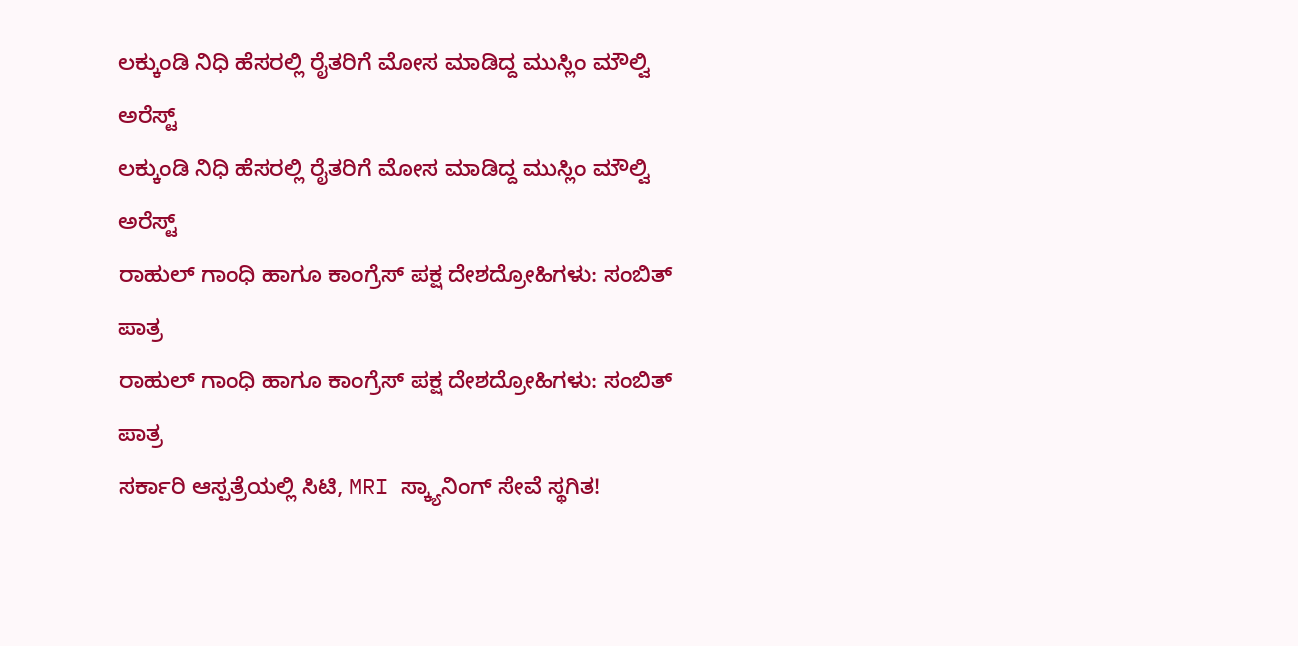ಲಕ್ಕುಂಡಿ ನಿಧಿ ಹೆಸರಲ್ಲಿ ರೈತರಿಗೆ ಮೋಸ ಮಾಡಿದ್ದ ಮುಸ್ಲಿಂ ಮೌಲ್ವಿ ಅರೆಸ್ಟ್
ಲಕ್ಕುಂಡಿ ನಿಧಿ ಹೆಸರಲ್ಲಿ ರೈತರಿಗೆ ಮೋಸ ಮಾಡಿದ್ದ ಮುಸ್ಲಿಂ ಮೌಲ್ವಿ ಅರೆಸ್ಟ್
ರಾಹುಲ್ ಗಾಂಧಿ ಹಾಗೂ ಕಾಂಗ್ರೆಸ್ ಪಕ್ಷ ದೇಶದ್ರೋಹಿಗಳು: ಸಂಬಿತ್ ಪಾತ್ರ
ರಾಹುಲ್ ಗಾಂಧಿ ಹಾಗೂ ಕಾಂಗ್ರೆಸ್ ಪಕ್ಷ ದೇಶದ್ರೋಹಿಗಳು: ಸಂಬಿತ್ ಪಾತ್ರ
ಸರ್ಕಾರಿ ಆಸ್ಪತ್ರೆಯಲ್ಲಿ ಸಿಟಿ, MRI ಸ್ಕ್ಯಾನಿಂಗ್ ಸೇವೆ ಸ್ಥಗಿತ!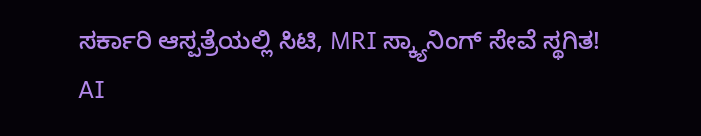ಸರ್ಕಾರಿ ಆಸ್ಪತ್ರೆಯಲ್ಲಿ ಸಿಟಿ, MRI ಸ್ಕ್ಯಾನಿಂಗ್ ಸೇವೆ ಸ್ಥಗಿತ!
AI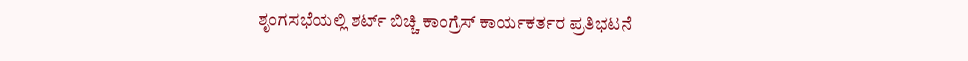ಶೃಂಗಸಭೆಯಲ್ಲಿ ಶರ್ಟ್ ಬಿಚ್ಚಿ ಕಾಂಗ್ರೆಸ್ ಕಾರ್ಯಕರ್ತರ ಪ್ರತಿಭಟನೆ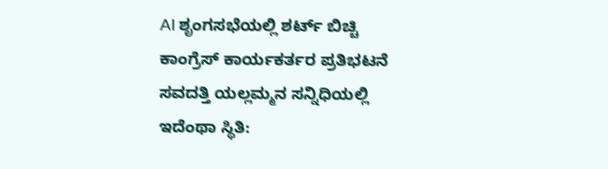AI ಶೃಂಗಸಭೆಯಲ್ಲಿ ಶರ್ಟ್ ಬಿಚ್ಚಿ ಕಾಂಗ್ರೆಸ್ ಕಾರ್ಯಕರ್ತರ ಪ್ರತಿಭಟನೆ
ಸವದತ್ತಿ ಯಲ್ಲಮ್ಮನ ಸನ್ನಿಧಿಯಲ್ಲಿ ಇದೆಂಥಾ ಸ್ಥಿತಿ: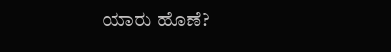ಯಾರು ಹೊಣೆ?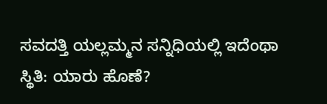ಸವದತ್ತಿ ಯಲ್ಲಮ್ಮನ ಸನ್ನಿಧಿಯಲ್ಲಿ ಇದೆಂಥಾ ಸ್ಥಿತಿ: ಯಾರು ಹೊಣೆ?